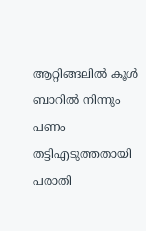ആറ്റിങ്ങലിൽ കൂൾ ബാറിൽ നിന്നും പണം തട്ടിഎടുത്തതായി പരാതി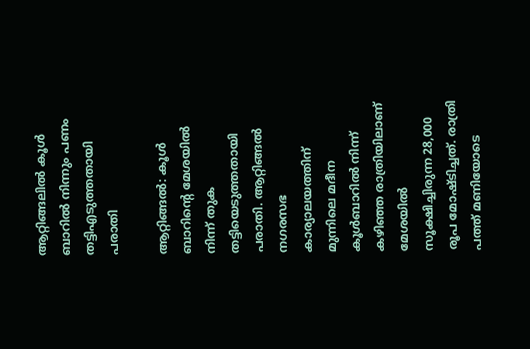ആറ്റിങ്ങലിൽ കൂൾ ബാറിൽ നിന്നും പണം തട്ടിഎടുത്തതായി പരാതി

ആറ്റിങ്ങൽ: കൂൾ ബാറിൻ്റെ മേശയിൽ നിന്ന് തുക തട്ടിയെടുത്തതായി പരാതി. ആറ്റിങ്ങൽ നഗരസഭ കാര്യാലയത്തിന് മുന്നിലെ മദീന കൂൾബാറിൽ നിന്ന് കഴിഞ്ഞ രാത്രിയിലാണ് മേശയിൽ സൂക്ഷിച്ചിരുന്ന 28,000 രൂപ മോഷ്ടിച്ചത്. രാത്രി പത്ത് മണിയോടെ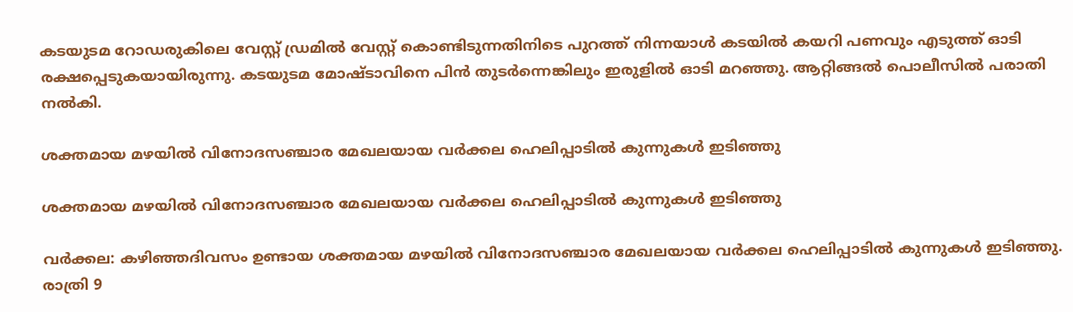കടയുടമ റോഡരുകിലെ വേസ്റ്റ് ഡ്രമിൽ വേസ്റ്റ് കൊണ്ടിടുന്നതിനിടെ പുറത്ത് നിന്നയാൾ കടയിൽ കയറി പണവും എടുത്ത് ഓടി രക്ഷപ്പെടുകയായിരുന്നു. കടയുടമ മോഷ്ടാവിനെ പിൻ തുടർന്നെങ്കിലും ഇരുളിൽ ഓടി മറഞ്ഞു. ആറ്റിങ്ങൽ പൊലീസിൽ പരാതി നൽകി.

ശക്തമായ മഴയിൽ വിനോദസഞ്ചാര മേഖലയായ വർക്കല ഹെലിപ്പാടിൽ കുന്നുകൾ ഇടിഞ്ഞു

ശക്തമായ മഴയിൽ വിനോദസഞ്ചാര മേഖലയായ വർക്കല ഹെലിപ്പാടിൽ കുന്നുകൾ ഇടിഞ്ഞു

വർക്കല: കഴിഞ്ഞദിവസം ഉണ്ടായ ശക്തമായ മഴയിൽ വിനോദസഞ്ചാര മേഖലയായ വർക്കല ഹെലിപ്പാടിൽ കുന്നുകൾ ഇടിഞ്ഞു. രാത്രി 9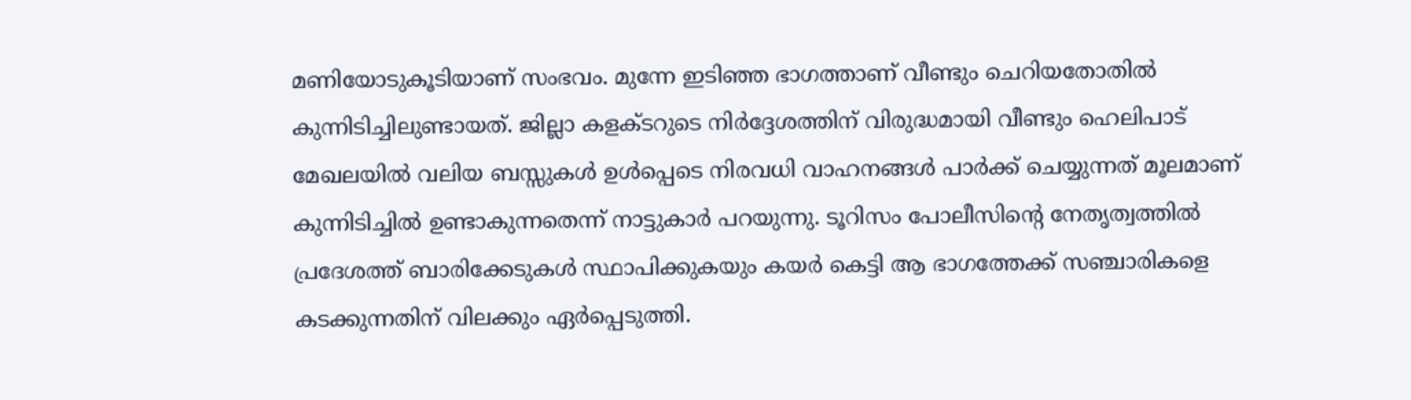മണിയോടുകൂടിയാണ് സംഭവം. മുന്നേ ഇടിഞ്ഞ ഭാഗത്താണ് വീണ്ടും ചെറിയതോതിൽ കുന്നിടിച്ചിലുണ്ടായത്. ജില്ലാ കളക്ടറുടെ നിർദ്ദേശത്തിന് വിരുദ്ധമായി വീണ്ടും ഹെലിപാട് മേഖലയിൽ വലിയ ബസ്സുകൾ ഉൾപ്പെടെ നിരവധി വാഹനങ്ങൾ പാർക്ക് ചെയ്യുന്നത് മൂലമാണ് കുന്നിടിച്ചിൽ ഉണ്ടാകുന്നതെന്ന് നാട്ടുകാർ പറയുന്നു. ടൂറിസം പോലീസിന്റെ നേതൃത്വത്തിൽ പ്രദേശത്ത് ബാരിക്കേടുകൾ സ്ഥാപിക്കുകയും കയർ കെട്ടി ആ ഭാഗത്തേക്ക് സഞ്ചാരികളെ കടക്കുന്നതിന് വിലക്കും ഏർപ്പെടുത്തി.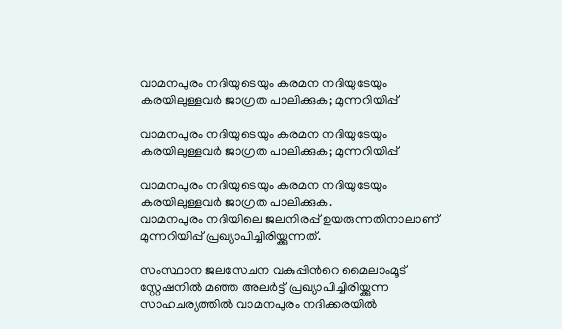വാമനപുരം നദിയുടെയും കരമന നദിയുടേയും കരയിലുള്ളവർ ജാഗ്രത പാലിക്കുക; മുന്നറിയിപ്പ്

വാമനപുരം നദിയുടെയും കരമന നദിയുടേയും കരയിലുള്ളവർ ജാഗ്രത പാലിക്കുക; മുന്നറിയിപ്പ്

വാമനപുരം നദിയുടെയും കരമന നദിയുടേയും കരയിലുള്ളവർ ജാഗ്രത പാലിക്കുക.
വാമനപുരം നദിയിലെ ജലനിരപ്പ് ഉയരുന്നതിനാലാണ് മുന്നറിയിപ്പ് പ്രഖ്യാപിച്ചിരിയ്ക്കുന്നത്.

സംസ്ഥാന ജലസേചന വകുപ്പിൻറെ മൈലാംമൂട് സ്റ്റേഷനിൽ മഞ്ഞ അലർട്ട് പ്രഖ്യാപിച്ചിരിയ്ക്കുന്ന സാഹചര്യത്തിൽ വാമനപുരം നദിക്കരയിൽ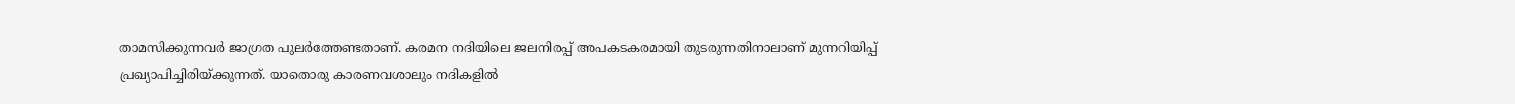താമസിക്കുന്നവർ ജാഗ്രത പുലർത്തേണ്ടതാണ്. കരമന നദിയിലെ ജലനിരപ്പ് അപകടകരമായി തുടരുന്നതിനാലാണ് മുന്നറിയിപ്പ് പ്രഖ്യാപിച്ചിരിയ്ക്കുന്നത്. യാതൊരു കാരണവശാലും നദികളിൽ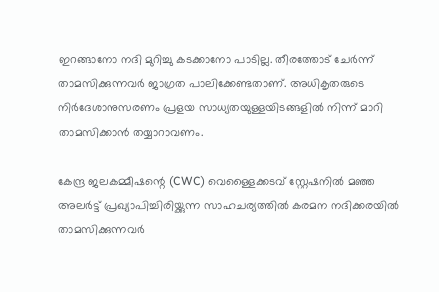ഇറങ്ങാനോ നദി മുറിച്ചു കടക്കാനോ പാടില്ല. തീരത്തോട് ചേർന്ന് താമസിക്കുന്നവർ ജാഗ്രത പാലിക്കേണ്ടതാണ്. അധികൃതരുടെ നിർദേശാനുസരണം പ്രളയ സാധ്യതയുള്ളയിടങ്ങളിൽ നിന്ന് മാറി താമസിക്കാൻ തയ്യാറാവണം.

കേന്ദ്ര ജലകമ്മീഷന്റെ (CWC) വെള്ളൈക്കടവ് സ്റ്റേഷനിൽ മഞ്ഞ അലർട്ട് പ്രഖ്യാപിച്ചിരിയ്ക്കുന്ന സാഹചര്യത്തിൽ കരമന നദിക്കരയിൽ താമസിക്കുന്നവർ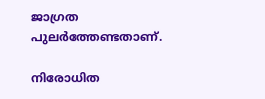ജാഗ്രത പുലർത്തേണ്ടതാണ്.

നിരോധിത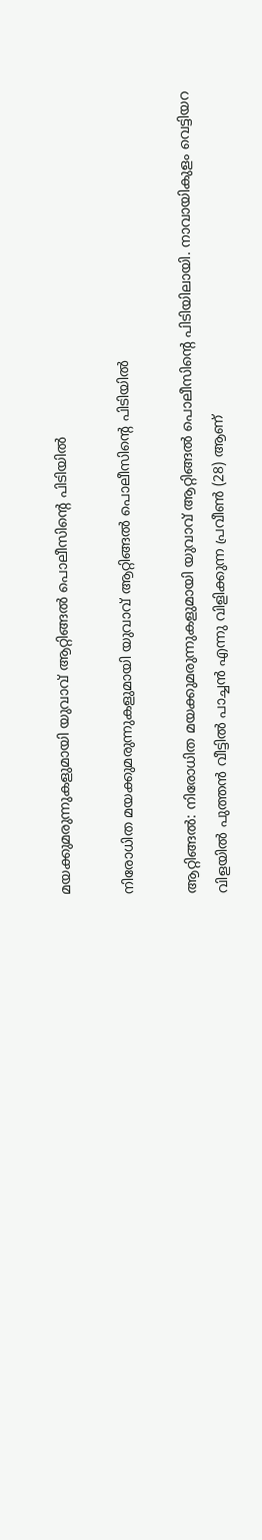മയക്കുമരുന്നുകളുമായി യുവാവ് ആറ്റിങ്ങൽ പൊലീസിൻ്റെ പിടിയിൽ

നിരോധിത മയക്കുമരുന്നുകളുമായി യുവാവ് ആറ്റിങ്ങൽ പൊലീസിൻ്റെ പിടിയിൽ

ആറ്റിങ്ങൽ: നിരോധിത മയക്കുമരുന്നുകളുമായി യുവാവ് ആറ്റിങ്ങൽ പൊലീസിൻ്റെ പിടിയിലായി. നാവായികുളം വെട്ടിയറ വിളയിൽ പുത്തൻ വീട്ടിൽ പാച്ചൻ എന്നു വിളിക്കുന്ന പ്രവീൺ (28) ആണ്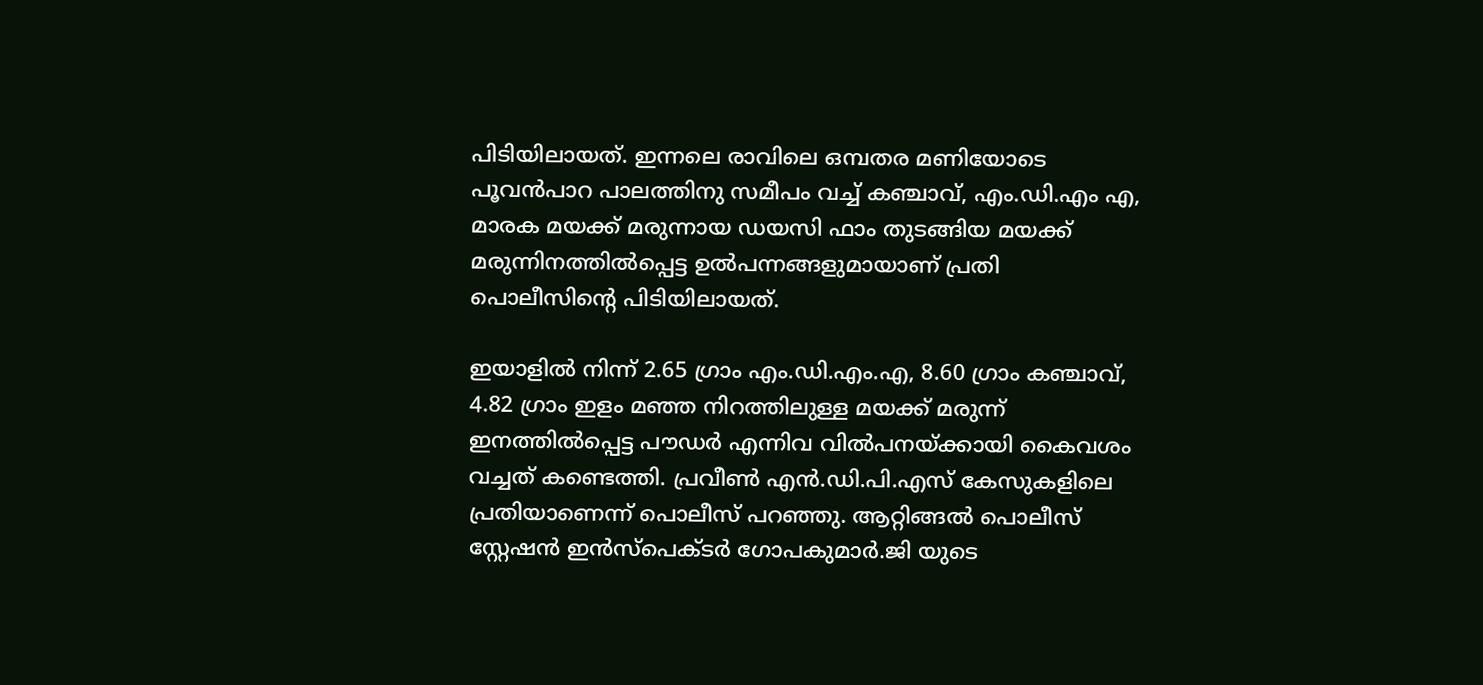പിടിയിലായത്. ഇന്നലെ രാവിലെ ഒമ്പതര മണിയോടെ പൂവൻപാറ പാലത്തിനു സമീപം വച്ച് കഞ്ചാവ്, എം.ഡി.എം എ, മാരക മയക്ക് മരുന്നായ ഡയസി ഫാം തുടങ്ങിയ മയക്ക് മരുന്നിനത്തിൽപ്പെട്ട ഉൽപന്നങ്ങളുമായാണ് പ്രതി പൊലീസിൻ്റെ പിടിയിലായത്.

ഇയാളിൽ നിന്ന് 2.65 ഗ്രാം എം.ഡി.എം.എ, 8.60 ഗ്രാം കഞ്ചാവ്, 4.82 ഗ്രാം ഇളം മഞ്ഞ നിറത്തിലുള്ള മയക്ക് മരുന്ന് ഇനത്തിൽപ്പെട്ട പൗഡർ എന്നിവ വിൽപനയ്ക്കായി കൈവശം വച്ചത് കണ്ടെത്തി. പ്രവീൺ എൻ.ഡി.പി.എസ് കേസുകളിലെ പ്രതിയാണെന്ന് പൊലീസ് പറഞ്ഞു. ആറ്റിങ്ങൽ പൊലീസ് സ്റ്റേഷൻ ഇൻസ്പെക്ടർ ഗോപകുമാർ.ജി യുടെ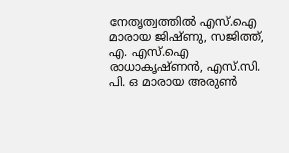നേതൃത്വത്തിൽ എസ്.ഐ മാരായ ജിഷ്ണു, സജിത്ത്, എ. എസ്.ഐ രാധാകൃഷ്ണൻ, എസ്.സി. പി. ഒ മാരായ അരുൺ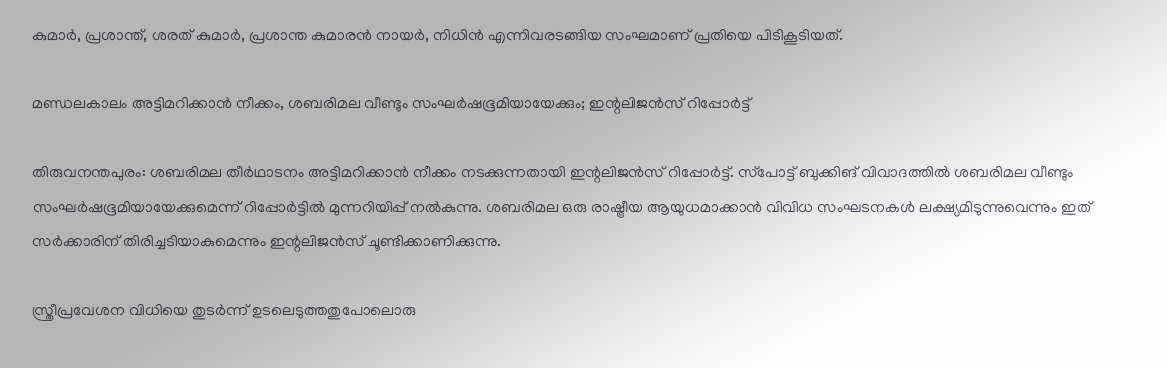കുമാർ, പ്രശാന്ത്, ശരത് കുമാർ, പ്രശാന്ത കുമാരൻ നായർ, നിധിൻ എന്നിവരടങ്ങിയ സംഘമാണ് പ്രതിയെ പിടികൂടിയത്.

മണ്ഡലകാലം അട്ടിമറിക്കാൻ നീക്കം, ശബരിമല വീണ്ടും സംഘർഷഭൂമിയായേക്കും; ഇന്റലിജൻസ് റിപ്പോർ‌ട്ട്

തിരുവനന്തപുരം: ശബരിമല തീർഥാടനം അട്ടിമറിക്കാൻ നീക്കം നടക്കുന്നതായി ഇന്റലിജൻസ് റിപ്പോർ‌ട്ട്. സ്‌പോട്ട് ബുക്കിങ് വിവാദത്തില്‍ ശബരിമല വീണ്ടും സംഘര്‍ഷഭൂമിയായേക്കുമെന്ന് റിപ്പോർട്ടിൽ മുന്നറിയിപ്പ് നൽകുന്നു. ശബരിമല ഒരു രാഷ്ട്രീയ ആയുധമാക്കാൻ വിവിധ സംഘടനകൾ ലക്ഷ്യമിടുന്നുവെന്നും ഇത് സർക്കാരിന് തിരിച്ചടിയാകുമെന്നും ഇന്റലിജൻസ് ചൂണ്ടിക്കാണിക്കുന്നു.

സ്ത്രീപ്രവേശന വിധിയെ തുടര്‍ന്ന് ഉടലെടുത്തതുപോലൊരു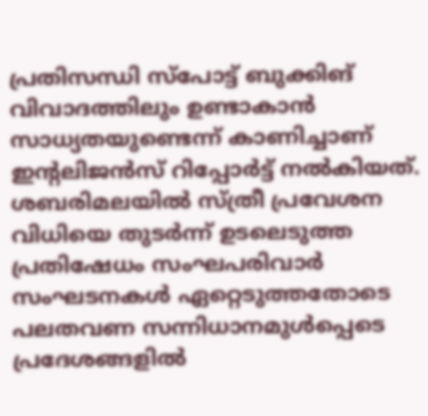പ്രതിസന്ധി സ്‌പോട്ട് ബുക്കിങ് വിവാദത്തിലും ഉണ്ടാകാന്‍ സാധ്യതയുണ്ടെന്ന് കാണിച്ചാണ് ഇന്റലിജന്‍സ് റിപ്പോര്‍ട്ട് നൽകിയത്. ശബരിമലയില്‍ സ്ത്രീ പ്രവേശന വിധിയെ തുടര്‍ന്ന് ഉടലെടുത്ത പ്രതിഷേധം സംഘപരിവാര്‍ സംഘടനകള്‍ ഏറ്റെടുത്തതോടെ പലതവണ സന്നിധാനമുള്‍പ്പെടെ പ്രദേശങ്ങളിൽ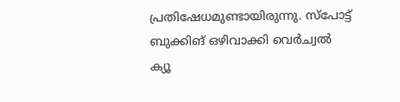പ്രതിഷേധമുണ്ടായിരുന്നു. സ്‌പോട്ട് ബുക്കിങ് ഒഴിവാക്കി വെര്‍ച്വല്‍ ക്യൂ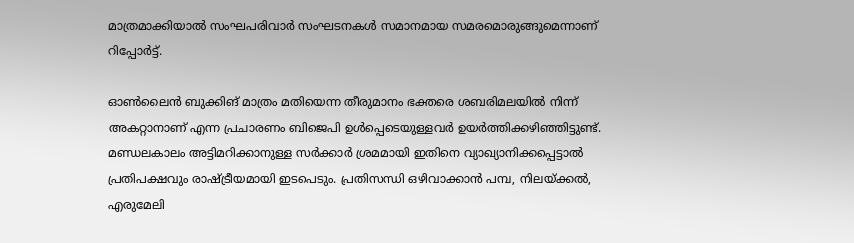മാത്രമാക്കിയാല്‍ സംഘപരിവാര്‍ സംഘടനകള്‍ സമാനമായ സമരമൊരുങ്ങുമെന്നാണ് റിപ്പോര്‍ട്ട്.

ഓണ്‍ലൈന്‍ ബുക്കിങ് മാത്രം മതിയെന്ന തീരുമാനം ഭക്തരെ ശബരിമലയില്‍ നിന്ന് അകറ്റാനാണ് എന്ന പ്രചാരണം ബിജെപി ഉള്‍പ്പെടെയുള്ളവർ ഉയര്‍ത്തിക്കഴിഞ്ഞിട്ടുണ്ട്. മണ്ഡലകാലം അട്ടിമറിക്കാനുള്ള സര്‍ക്കാര്‍ ശ്രമമായി ഇതിനെ വ്യാഖ്യാനിക്കപ്പെട്ടാല്‍ പ്രതിപക്ഷവും രാഷ്ട്രീയമായി ഇടപെടും. പ്രതിസന്ധി ഒഴിവാക്കാന്‍ പമ്പ, നിലയ്ക്കല്‍, എരുമേലി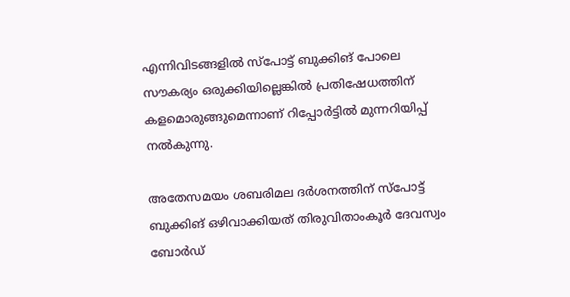എന്നിവിടങ്ങളില്‍ സ്‌പോട്ട് ബുക്കിങ് പോലെ സൗകര്യം ഒരുക്കിയില്ലെങ്കില്‍ പ്രതിഷേധത്തിന് കളമൊരുങ്ങുമെന്നാണ് റിപ്പോര്‍ട്ടില്‍ മുന്നറിയിപ്പ് നല്‍കുന്നു.

അതേസമയം ശബരിമല ദർശനത്തിന് സ്പോട്ട് ബുക്കിങ് ഒഴിവാക്കിയത് തിരുവിതാംകൂർ ദേവസ്വം ബോർഡ്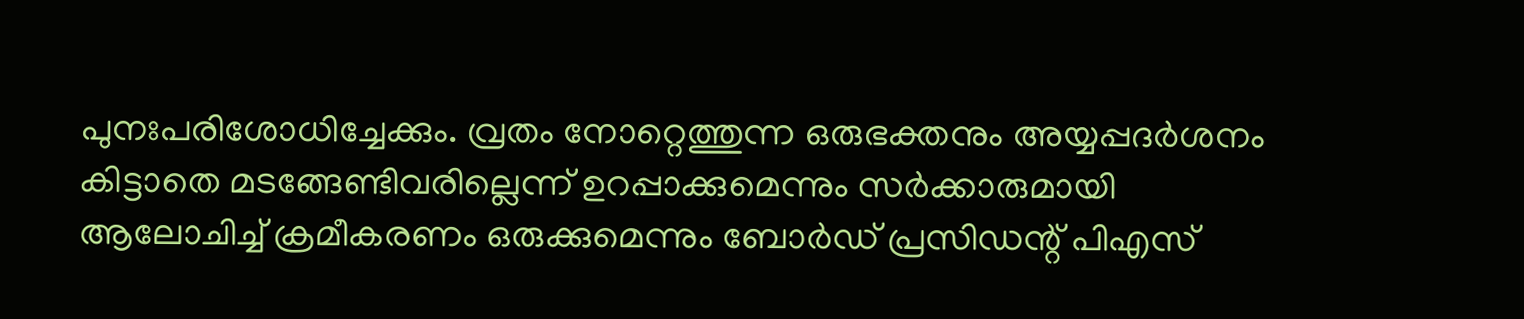പുനഃപരിശോധിച്ചേക്കും. വ്രതം നോറ്റെത്തുന്ന ഒരുഭക്തനും അയ്യപ്പദർശനം കിട്ടാതെ മടങ്ങേണ്ടിവരില്ലെന്ന് ഉറപ്പാക്കുമെന്നും സർക്കാരുമായി ആലോചിച്ച് ക്രമീകരണം ഒരുക്കുമെന്നും ബോർഡ് പ്രസിഡന്റ് പിഎസ്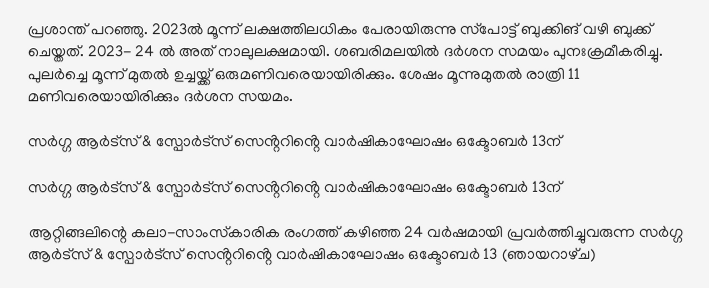പ്രശാന്ത് പറഞ്ഞു. 2023ല്‍ മൂന്ന് ലക്ഷത്തിലധികം പേരായിരുന്നു സ്‌പോട്ട് ബുക്കിങ് വഴി ബുക്ക് ചെയ്തത്. 2023- 24 ല്‍ അത് നാലുലക്ഷമായി. ശബരിമലയില്‍ ദര്‍ശന സമയം പുനഃക്രമീകരിച്ചു. പുലര്‍ച്ചെ മൂന്ന് മുതല്‍ ഉച്ചയ്ക്ക് ഒരുമണിവരെയായിരിക്കും. ശേഷം മൂന്നുമുതല്‍ രാത്രി 11 മണിവരെയായിരിക്കും ദര്‍ശന സയമം.

സർഗ്ഗ ആർട്‌സ് & സ്പോർട്‌സ് സെൻ്ററിൻ്റെ വാർഷികാഘോഷം ഒക്ടോബർ 13ന്

സർഗ്ഗ ആർട്‌സ് & സ്പോർട്‌സ് സെൻ്ററിൻ്റെ വാർഷികാഘോഷം ഒക്ടോബർ 13ന്

ആറ്റിങ്ങലിന്റെ കലാ-സാംസ്‌കാരിക രംഗത്ത് കഴിഞ്ഞ 24 വർഷമായി പ്രവർത്തിച്ചുവരുന്ന സർഗ്ഗ ആർട്‌സ് & സ്പോർട്‌സ് സെൻ്ററിൻ്റെ വാർഷികാഘോഷം ഒക്ടോബർ 13 (ഞായറാഴ്‌ച)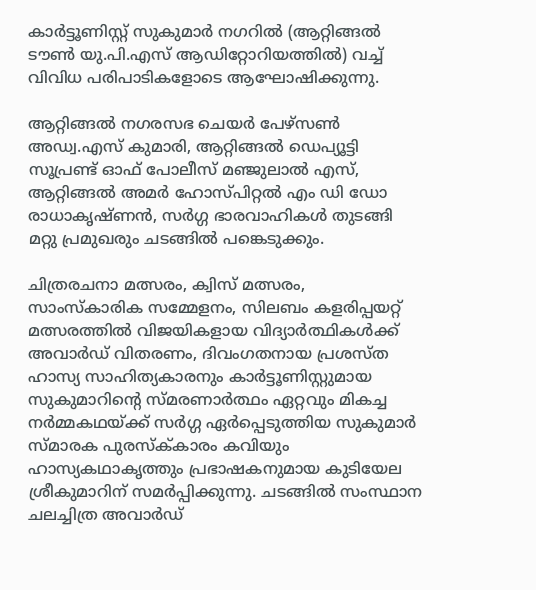കാർട്ടൂണിസ്റ്റ് സുകുമാർ നഗറിൽ (ആറ്റിങ്ങൽ ടൗൺ യു.പി.എസ് ആഡിറ്റോറിയത്തിൽ) വച്ച് വിവിധ പരിപാടികളോടെ ആഘോഷിക്കുന്നു.

ആറ്റിങ്ങൽ നഗരസഭ ചെയർ പേഴ്സൺ അഡ്വ.എസ് കുമാരി, ആറ്റിങ്ങൽ ഡെപ്യൂട്ടി സൂപ്രണ്ട് ഓഫ് പോലീസ് മഞ്ജുലാൽ എസ്, ആറ്റിങ്ങൽ അമർ ഹോസ്പിറ്റൽ എം ഡി ഡോ രാധാകൃഷ്ണൻ, സർഗ്ഗ ഭാരവാഹികൾ തുടങ്ങി മറ്റു പ്രമുഖരും ചടങ്ങിൽ പങ്കെടുക്കും.

ചിത്രരചനാ മത്സരം, ക്വിസ് മത്സരം, സാംസ്‌കാരിക സമ്മേളനം, സിലബം കളരിപ്പയറ്റ് മത്സരത്തിൽ വിജയികളായ വിദ്യാർത്ഥികൾക്ക് അവാർഡ് വിതരണം, ദിവംഗതനായ പ്രശസ്ത ഹാസ്യ സാഹിത്യകാരനും കാർട്ടൂണിസ്റ്റുമായ സുകുമാറിൻ്റെ സ്മ‌രണാർത്ഥം ഏറ്റവും മികച്ച നർമ്മകഥയ്ക്ക് സർഗ്ഗ ഏർപ്പെടുത്തിയ സുകുമാർ സ്‌മാരക പുരസ്ക്‌കാരം കവിയും ഹാസ്യകഥാകൃത്തും പ്രഭാഷകനുമായ കുടിയേല ശ്രീകുമാറിന് സമർപ്പിക്കുന്നു. ചടങ്ങിൽ സംസ്ഥാന ചലച്ചിത്ര അവാർഡ്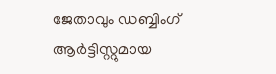ജേതാവും ഡബ്ബിംഗ് ആർട്ടിസ്റ്റുമായ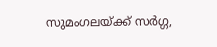സുമംഗലയ്ക്ക് സർഗ്ഗ,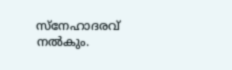സ്നേഹാദരവ് നൽകും.